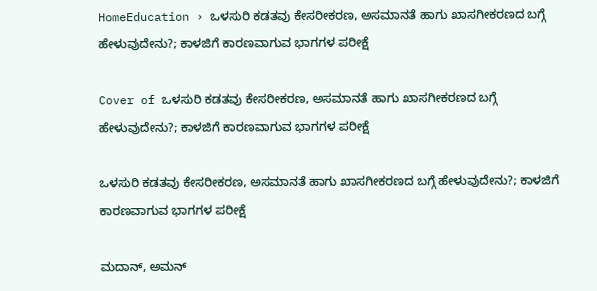HomeEducation › ಒಳಸುರಿ ಕಡತವು ಕೇಸರೀಕರಣ, ಅಸಮಾನತೆ ಹಾಗು ಖಾಸಗೀಕರಣದ ಬಗ್ಗೆ ಹೇಳುವುದೇನು?; ಕಾಳಜಿಗೆ ಕಾರಣವಾಗುವ ಭಾಗಗಳ ಪರೀಕ್ಷೆ

Cover of ಒಳಸುರಿ ಕಡತವು ಕೇಸರೀಕರಣ, ಅಸಮಾನತೆ ಹಾಗು ಖಾಸಗೀಕರಣದ ಬಗ್ಗೆ ಹೇಳುವುದೇನು?; ಕಾಳಜಿಗೆ ಕಾರಣವಾಗುವ ಭಾಗಗಳ ಪರೀಕ್ಷೆ

ಒಳಸುರಿ ಕಡತವು ಕೇಸರೀಕರಣ, ಅಸಮಾನತೆ ಹಾಗು ಖಾಸಗೀಕರಣದ ಬಗ್ಗೆ ಹೇಳುವುದೇನು?; ಕಾಳಜಿಗೆ ಕಾರಣವಾಗುವ ಭಾಗಗಳ ಪರೀಕ್ಷೆ

ಮದಾನ್, ಅಮನ್‌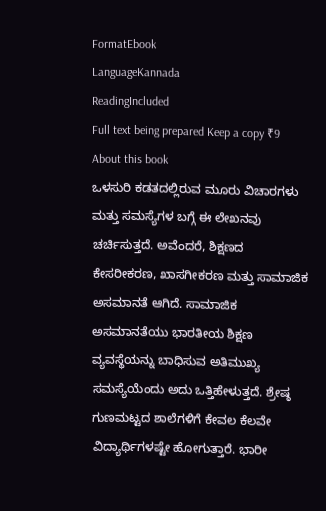FormatEbook
LanguageKannada
ReadingIncluded
Full text being prepared Keep a copy ₹9
About this book
ಒಳಸುರಿ ಕಡತದಲ್ಲಿರುವ ಮೂರು ವಿಚಾರಗಳು ಮತ್ತು ಸಮಸ್ಯೆಗಳ ಬಗ್ಗೆ ಈ ಲೇಖನವು ಚರ್ಚಿಸುತ್ತದೆ. ಅವೆಂದರೆ, ಶಿಕ್ಷಣದ ಕೇಸರೀಕರಣ, ಖಾಸಗೀಕರಣ ಮತ್ತು ಸಾಮಾಜಿಕ ಅಸಮಾನತೆ ಆಗಿದೆ. ಸಾಮಾಜಿಕ ಅಸಮಾನತೆಯು ಭಾರತೀಯ ಶಿಕ್ಷಣ ವ್ಯವಸ್ಥೆಯನ್ನು ಬಾಧಿಸುವ ಅತಿಮುಖ್ಯ ಸಮಸ್ಯೆಯೆಂದು ಅದು ಒತ್ತಿಹೇಳುತ್ತದೆ. ಶ್ರೇಷ್ಠ ಗುಣಮಟ್ಟದ ಶಾಲೆಗಳಿಗೆ ಕೇವಲ ಕೆಲವೇ ವಿದ್ಯಾರ್ಥಿಗಳಷ್ಟೇ ಹೋಗುತ್ತಾರೆ. ಭಾರೀ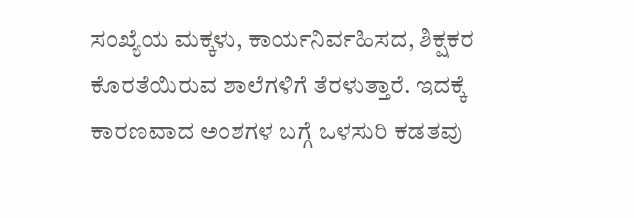ಸಂಖ್ಯೆಯ ಮಕ್ಕಳು, ಕಾರ್ಯನಿರ್ವಹಿಸದ, ಶಿಕ್ಷಕರ ಕೊರತೆಯಿರುವ ಶಾಲೆಗಳಿಗೆ ತೆರಳುತ್ತಾರೆ. ಇದಕ್ಕೆ ಕಾರಣವಾದ ಅಂಶಗಳ ಬಗ್ಗೆ ಒಳಸುರಿ ಕಡತವು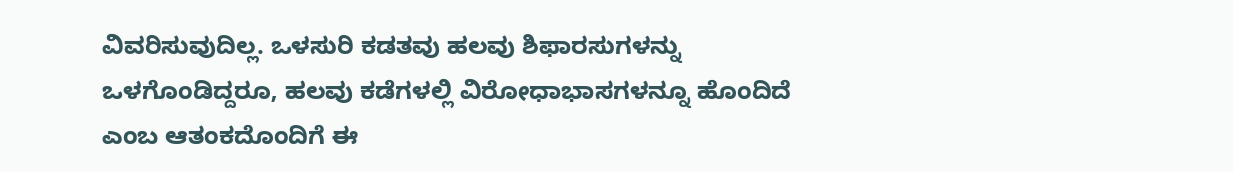ವಿವರಿಸುವುದಿಲ್ಲ. ಒಳಸುರಿ ಕಡತವು ಹಲವು ಶಿಫಾರಸುಗಳನ್ನು ಒಳಗೊಂಡಿದ್ದರೂ, ಹಲವು ಕಡೆಗಳಲ್ಲಿ ವಿರೋಧಾಭಾಸಗಳನ್ನೂ ಹೊಂದಿದೆ ಎಂಬ ಆತಂಕದೊಂದಿಗೆ ಈ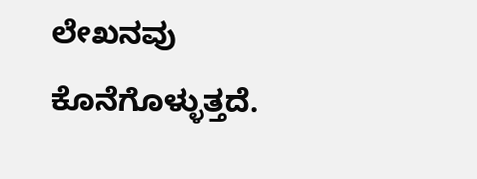ಲೇಖನವು ಕೊನೆಗೊಳ್ಳುತ್ತದೆ.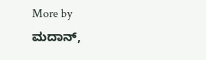More by ಮದಾನ್,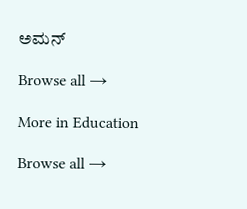ಅಮನ್‌

Browse all →

More in Education

Browse all →